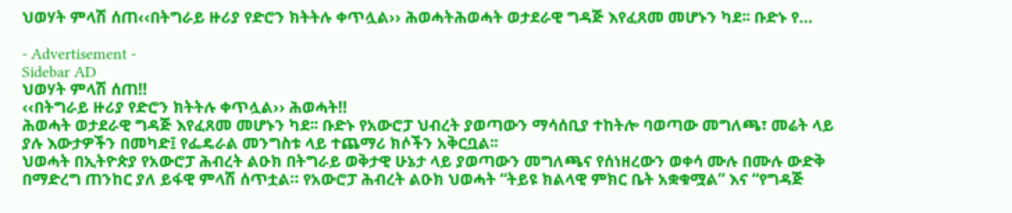ህወሃት ምላሽ ሰጠ‹‹በትግራይ ዙሪያ የድሮን ክትትሉ ቀጥሏል›› ሕወሓትሕወሓት ወታደራዊ ግዳጅ እየፈጸመ መሆኑን ካደ፡፡ ቡድኑ የ…

- Advertisement -
Sidebar AD
ህወሃት ምላሽ ሰጠ‼
‹‹በትግራይ ዙሪያ የድሮን ክትትሉ ቀጥሏል›› ሕወሓት‼
ሕወሓት ወታደራዊ ግዳጅ እየፈጸመ መሆኑን ካደ፡፡ ቡድኑ የአውሮፓ ህብረት ያወጣውን ማሳሰቢያ ተከትሎ ባወጣው መግለጫ፣ መሬት ላይ ያሉ እውታዎችን በመካድ፤ የፌዴራል መንግስቱ ላይ ተጨማሪ ክሶችን አቅርቧል፡፡
ህወሓት በኢትዮጵያ የአውሮፓ ሕብረት ልዑክ በትግራይ ወቅታዊ ሁኔታ ላይ ያወጣውን መግለጫና የሰነዘረውን ወቀሳ ሙሉ በሙሉ ውድቅ በማድረግ ጠንከር ያለ ይፋዊ ምላሽ ሰጥቷል። የአውሮፓ ሕብረት ልዑክ ህወሓት “ትይዩ ክልላዊ ምክር ቤት አቋቁሟል” እና “የግዳጅ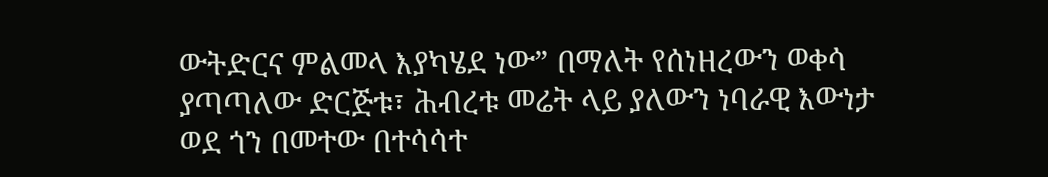ውትድርና ምልመላ እያካሄደ ነው” በማለት የሰነዘረውን ወቀሳ ያጣጣለው ድርጅቱ፣ ሕብረቱ መሬት ላይ ያለውን ነባራዊ እውነታ ወደ ጎን በመተው በተሳሳተ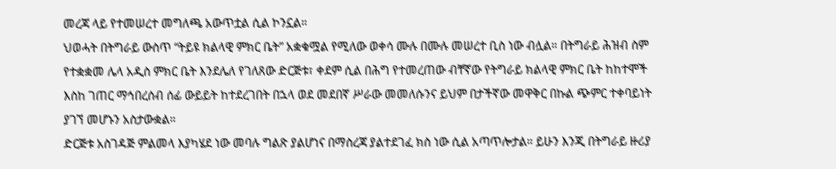መረጃ ላይ የተመሠረተ መግለጫ አውጥቷል ሲል ኮንኗል።
ህወሓት በትግራይ ውስጥ “ትይዩ ክልላዊ ምክር ቤት” አቋቁሟል የሚለው ወቀሳ ሙሉ በሙሉ መሠረተ ቢስ ነው ብሏል። በትግራይ ሕዝብ ስም የተቋቋመ ሌላ አዲስ ምክር ቤት እንደሌለ የገለጸው ድርጅቱ፣ ቀደም ሲል በሕግ የተመረጠው ብቸኛው የትግራይ ክልላዊ ምክር ቤት ከከተሞች እስከ ገጠር ማኅበረሰብ ሰፊ ውይይት ከተደረገበት በኋላ ወደ መደበኛ ሥራው መመለሱንና ይህም በታችኛው መዋቅር በኩል ጭምር ተቀባይነት ያገኘ መሆኑን አስታውቋል።
ድርጅቱ አስገዳጅ ምልመላ እያካሄደ ነው መባሉ ግልጽ ያልሆነና በማስረጃ ያልተደገፈ ክስ ነው ሲል አጣጥሎታል። ይሁን እንጂ በትግራይ ዙሪያ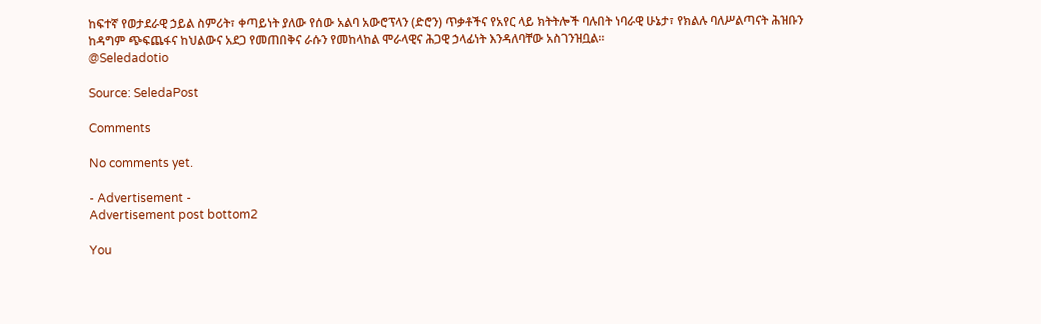ከፍተኛ የወታደራዊ ኃይል ስምሪት፣ ቀጣይነት ያለው የሰው አልባ አውሮፕላን (ድሮን) ጥቃቶችና የአየር ላይ ክትትሎች ባሉበት ነባራዊ ሁኔታ፣ የክልሉ ባለሥልጣናት ሕዝቡን ከዳግም ጭፍጨፋና ከህልውና አደጋ የመጠበቅና ራሱን የመከላከል ሞራላዊና ሕጋዊ ኃላፊነት እንዳለባቸው አስገንዝቧል።
@Seledadotio

Source: SeledaPost

Comments

No comments yet.

- Advertisement -
Advertisement post bottom2

You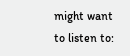might want to listen to: